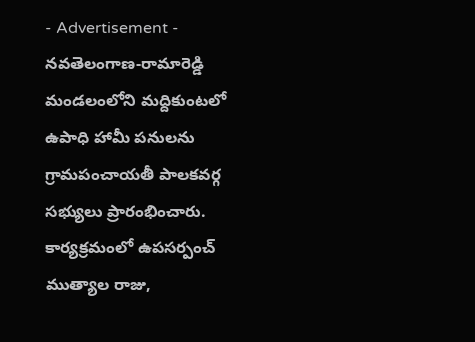- Advertisement -
నవతెలంగాణ-రామారెడ్డి
మండలంలోని మద్దికుంటలో ఉపాధి హామీ పనులను గ్రామపంచాయతీ పాలకవర్గ సభ్యులు ప్రారంభించారు. కార్యక్రమంలో ఉపసర్పంచ్ ముత్యాల రాజు,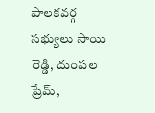పాలకవర్గ సభ్యులు సాయి రెడ్డి, దుంపల ప్రేమ్,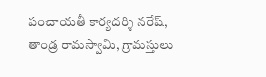పంచాయతీ కార్యదర్శి నరేష్, తాండ్ర రామస్వామి, గ్రామస్తులు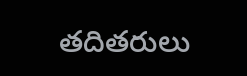తదితరులు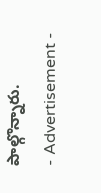పాల్గొన్నారు.
- Advertisement -